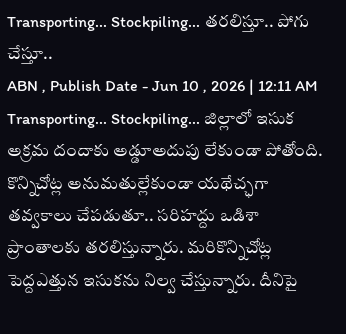Transporting... Stockpiling... తరలిస్తూ.. పోగు చేస్తూ..
ABN , Publish Date - Jun 10 , 2026 | 12:11 AM
Transporting... Stockpiling... జిల్లాలో ఇసుక అక్రమ దందాకు అడ్డూఅదుపు లేకుండా పోతోంది. కొన్నిచోట్ల అనుమతుల్లేకుండా యథేచ్ఛగా తవ్వకాలు చేపడుతూ.. సరిహద్దు ఒడిశా ప్రాంతాలకు తరలిస్తున్నారు. మరికొన్నిచోట్ల పెద్దఎత్తున ఇసుకను నిల్వ చేస్తున్నారు. దీనిపై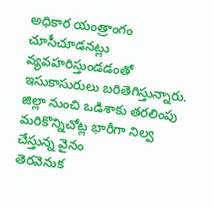అధికార యంత్రాంగం చూసీచూడనట్లు వ్యవహరిస్తుండడంతో ఇసుకాసురులు బరితెగిస్తున్నారు.
జిల్లా నుంచి ఒడిశాకు తరలింపు
మరికొన్నిచోట్ల భారీగా నిల్వ చేస్తున్న వైనం
తెరవెనుక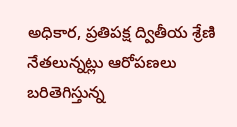అధికార, ప్రతిపక్ష ద్వితీయ శ్రేణి నేతలున్నట్లు ఆరోపణలు
బరితెగిస్తున్న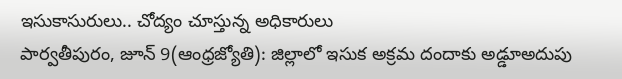ఇసుకాసురులు.. చోద్యం చూస్తున్న అధికారులు
పార్వతీపురం, జూన్ 9(ఆంధ్రజ్యోతి): జిల్లాలో ఇసుక అక్రమ దందాకు అడ్డూఅదుపు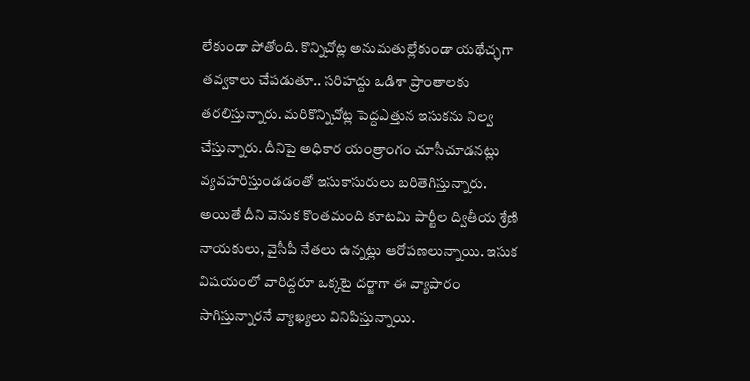లేకుండా పోతోంది. కొన్నిచోట్ల అనుమతుల్లేకుండా యథేచ్ఛగా తవ్వకాలు చేపడుతూ.. సరిహద్దు ఒడిశా ప్రాంతాలకు తరలిస్తున్నారు. మరికొన్నిచోట్ల పెద్దఎత్తున ఇసుకను నిల్వ చేస్తున్నారు. దీనిపై అధికార యంత్రాంగం చూసీచూడనట్లు వ్యవహరిస్తుండడంతో ఇసుకాసురులు బరితెగిస్తున్నారు. అయితే దీని వెనుక కొంతమంది కూటమి పార్టీల ద్వితీయ శ్రేణి నాయకులు, వైసీపీ నేతలు ఉన్నట్లు ఆరోపణలున్నాయి. ఇసుక విషయంలో వారిద్దరూ ఒక్కటై దర్జాగా ఈ వ్యాపారం సాగిస్తున్నారనే వ్యాఖ్యలు వినిపిస్తున్నాయి.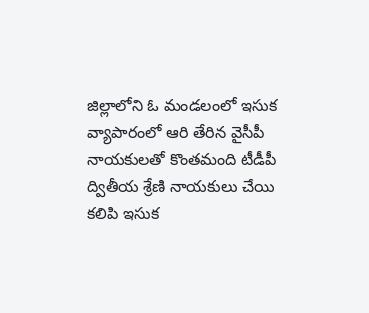జిల్లాలోని ఓ మండలంలో ఇసుక వ్యాపారంలో ఆరి తేరిన వైసీపీ నాయకులతో కొంతమంది టీడీపీ ద్వితీయ శ్రేణి నాయకులు చేయి కలిపి ఇసుక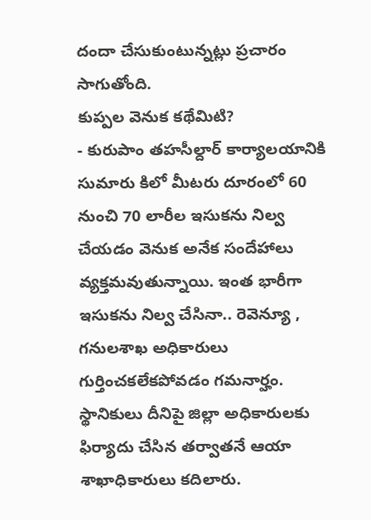దందా చేసుకుంటున్నట్లు ప్రచారం సాగుతోంది.
కుప్పల వెనుక కథేమిటి?
- కురుపాం తహసీల్దార్ కార్యాలయానికి సుమారు కిలో మీటరు దూరంలో 60 నుంచి 70 లారీల ఇసుకను నిల్వ చేయడం వెనుక అనేక సందేహాలు వ్యక్తమవుతున్నాయి. ఇంత భారీగా ఇసుకను నిల్వ చేసినా.. రెవెన్యూ , గనులశాఖ అధికారులు గుర్తించకలేకపోవడం గమనార్హం. స్థానికులు దీనిపై జిల్లా అధికారులకు ఫిర్యాదు చేసిన తర్వాతనే ఆయా శాఖాధికారులు కదిలారు.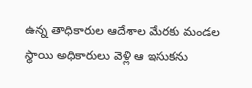ఉన్న తాధికారుల ఆదేశాల మేరకు మండల స్థాయి అధికారులు వెళ్లి ఆ ఇసుకను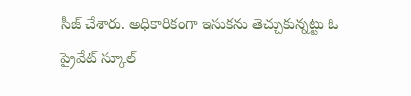సీజ్ చేశారు. అధికారికంగా ఇసుకను తెచ్చుకున్నట్టు ఓ ప్రైవేట్ స్కూల్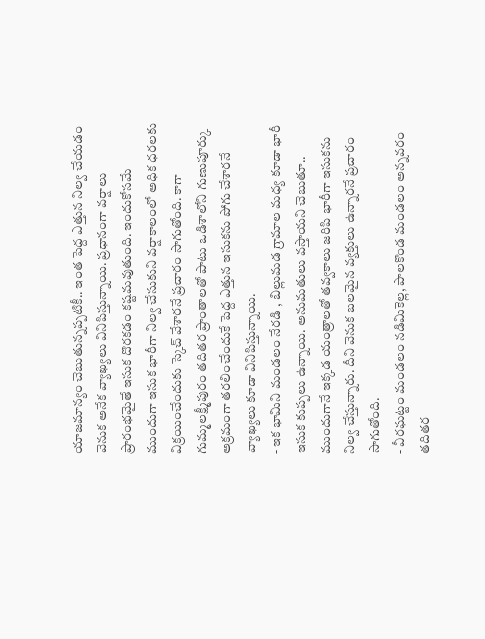యాజమాన్యం చెబుతున్నప్పటికీ.. ఇంత పెద్ద ఎత్తున నిల్వ చేయడం వెనుక అనేక వ్యాఖ్యలు వినిపిస్తున్నాయి. ప్రధానంగా వర్షాలు ప్రారంభమైతే ఇసుక దొరకడం కష్టమవుతుంది. ఇందుకోసమే ముందుగా ఇసుక భారీగా నిల్వ చేసుకుని వర్షాకాలంలో అధిక ధరలకు విక్రయించేందుకు స్కెచ్ వేశారనే ప్రచారం సాగుతోంది. కాగా గుమ్మలక్ష్మీపురం తదితర ప్రాంతాలతో పాటు ఒడిశాలోని గుణుపూర్కు అక్రమంగా తరలించేందుకే పెద్ద ఎత్తున ఇసుకను పోగు చేశారనే వ్యాఖ్యలు కూడా వినిపిస్తున్నాయి.
- ఇక భామిని మండలం నేరడి , బిల్లుమడ గ్రామాల మధ్య కూడా భారీ ఇసుక కుప్పలు ఉన్నాయి. అనుమతులు వస్తాయని చెబుతూ.. ముందుగానే ఇక్కడ యంత్రాలతో తవ్వకాలు జరిపి భారీగా ఇసుకను నిల్వ చేస్తున్నారు. దీని వెనుక బలమైన వ్యక్తులు ఉన్నారనే ప్రచారం సాగుతోంది.
- వీరఘట్టం మండలం నడిమికెల్ల, పాలకొండ మండలం అన్నవరం తదితర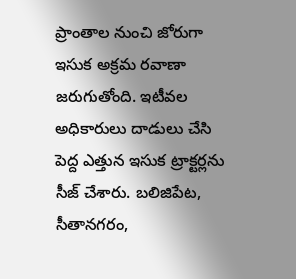ప్రాంతాల నుంచి జోరుగా ఇసుక అక్రమ రవాణా జరుగుతోంది. ఇటీవల అధికారులు దాడులు చేసి పెద్ద ఎత్తున ఇసుక ట్రాక్టర్లను సీజ్ చేశారు. బలిజిపేట, సీతానగరం,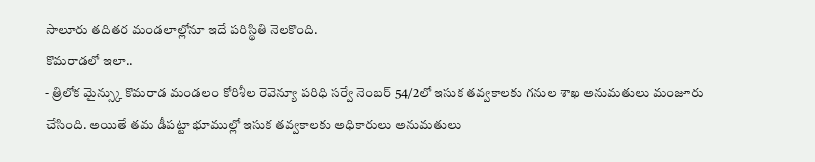సాలూరు తదితర మండలాల్లోనూ ఇదే పరిస్థితి నెలకొంది.
కొమరాడలో ఇలా..
- త్రిలోక మైన్స్కు కొమరాడ మండలం కోరిశీల రెవెన్యూ పరిధి సర్వే నెంబర్ 54/2లో ఇసుక తవ్వకాలకు గనుల శాఖ అనుమతులు మంజూరు చేసింది. అయితే తమ డీపట్టా భూముల్లో ఇసుక తవ్వకాలకు అధికారులు అనుమతులు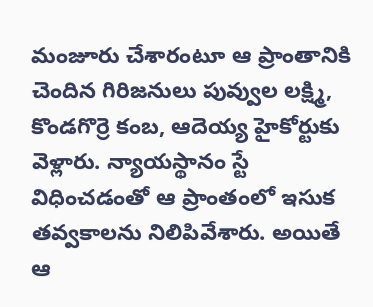మంజూరు చేశారంటూ ఆ ప్రాంతానికి చెందిన గిరిజనులు పువ్వుల లక్ష్మి, కొండగొర్రె కంబ, ఆదెయ్య హైకోర్టుకు వెళ్లారు. న్యాయస్థానం స్టే విధించడంతో ఆ ప్రాంతంలో ఇసుక తవ్వకాలను నిలిపివేశారు. అయితే ఆ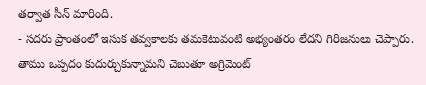తర్వాత సీన్ మారింది.
- సదరు ప్రాంతంలో ఇసుక తవ్వకాలకు తమకెటువంటి అభ్యంతరం లేదని గిరిజనులు చెప్పారు. తాము ఒప్పదం కుదుర్చుకున్నామని చెబుతూ అగ్రిమెంట్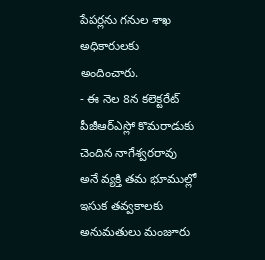పేపర్లను గనుల శాఖ అధికారులకు అందించారు.
- ఈ నెల 8న కలెక్టరేట్ పీజీఆర్ఎస్లో కొమరాడుకు చెందిన నాగేశ్వరరావు అనే వ్యక్తి తమ భూముల్లో ఇసుక తవ్వకాలకు అనుమతులు మంజూరు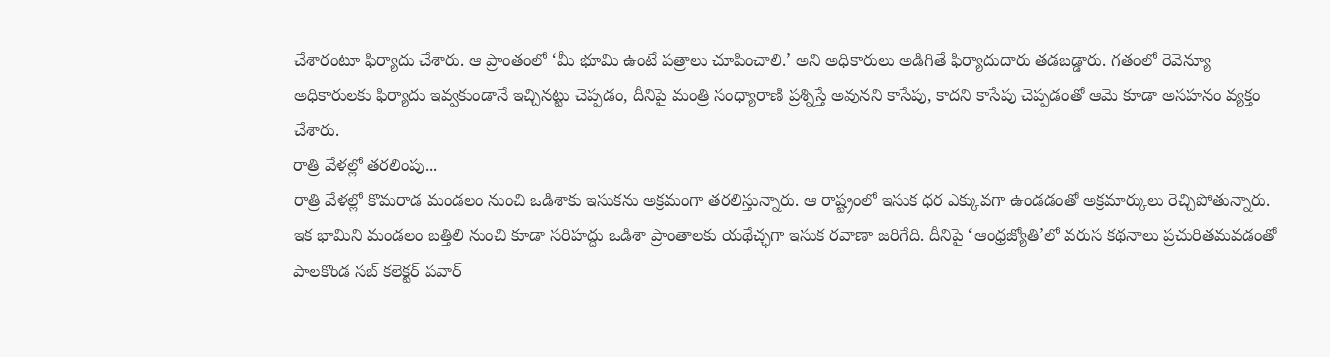చేశారంటూ ఫిర్యాదు చేశారు. ఆ ప్రాంతంలో ‘మీ భూమి ఉంటే పత్రాలు చూపించాలి.’ అని అధికారులు అడిగితే ఫిర్యాదుదారు తడబడ్డారు. గతంలో రెవెన్యూ అధికారులకు ఫిర్యాదు ఇవ్వకుండానే ఇచ్చినట్టు చెప్పడం, దీనిపై మంత్రి సంధ్యారాణి ప్రశ్నిస్తే అవునని కాసేపు, కాదని కాసేపు చెప్పడంతో ఆమె కూడా అసహనం వ్యక్తం చేశారు.
రాత్రి వేళల్లో తరలింపు...
రాత్రి వేళల్లో కొమరాడ మండలం నుంచి ఒడిశాకు ఇసుకను అక్రమంగా తరలిస్తున్నారు. ఆ రాష్ట్రంలో ఇసుక ధర ఎక్కువగా ఉండడంతో అక్రమార్కులు రెచ్చిపోతున్నారు. ఇక భామిని మండలం బత్తిలి నుంచి కూడా సరిహద్దు ఒడిశా ప్రాంతాలకు యథేచ్ఛగా ఇసుక రవాణా జరిగేది. దీనిపై ‘ఆంధ్రజ్యోతి’లో వరుస కథనాలు ప్రచురితమవడంతో పాలకొండ సబ్ కలెక్టర్ పవార్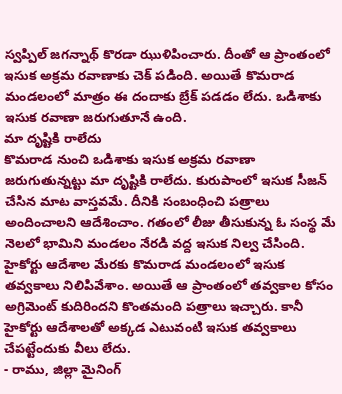స్వప్పిల్ జగన్నాథ్ కొరడా ఝుళిపించారు. దీంతో ఆ ప్రాంతంలో ఇసుక అక్రమ రవాణాకు చెక్ పడింది. అయితే కొమరాడ మండలంలో మాత్రం ఈ దందాకు బ్రేక్ పడడం లేదు. ఒడిశాకు ఇసుక రవాణా జరుగుతూనే ఉంది.
మా దృష్టికి రాలేదు
కొమరాడ నుంచి ఒడిశాకు ఇసుక అక్రమ రవాణా జరుగుతున్నట్టు మా దృష్టికి రాలేదు. కురుపాంలో ఇసుక సీజన్ చేసిన మాట వాస్తవమే. దీనికి సంబంధించి పత్రాలు అందించాలని ఆదేశించాం. గతంలో లీజు తీసుకున్న ఓ సంస్థ మే నెలలో భామిని మండలం నేరడి వద్ద ఇసుక నిల్వ చేసింది. హైకోర్టు ఆదేశాల మేరకు కొమరాడ మండలంలో ఇసుక తవ్వకాలు నిలిపివేశాం. అయితే ఆ ప్రాంతంలో తవ్వకాల కోసం అగ్రిమెంట్ కుదిరిందని కొంతమంది పత్రాలు ఇచ్చారు. కానీ హైకోర్టు ఆదేశాలతో అక్కడ ఎటువంటి ఇసుక తవ్వకాలు చేపట్టేందుకు వీలు లేదు.
- రాము, జిల్లా మైనింగ్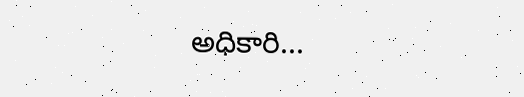అధికారి...